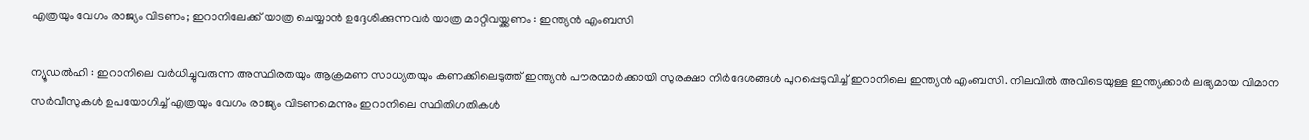എത്രയും വേഗം രാജ്യം വിടണം; ഇറാനിലേക്ക് യാത്ര ചെയ്യാൻ ഉദ്ദേശിക്കുന്നവർ യാത്ര മാറ്റിവയ്ക്കണം : ഇന്ത്യൻ എംബസി

ന്യൂഡൽഹി : ഇറാനിലെ വർധിച്ചുവരുന്ന അസ്ഥിരതയും ആക്രമണ സാധ്യതയും കണക്കിലെടുത്ത് ഇന്ത്യൻ പൗരന്മാർക്കായി സുരക്ഷാ നിർദേശങ്ങൾ പുറപ്പെടുവിച്ച് ഇറാനിലെ ഇന്ത്യൻ എംബസി. നിലവിൽ അവിടെയുള്ള ഇന്ത്യക്കാർ ലഭ്യമായ വിമാന സർവീസുകൾ ഉപയോഗിച്ച് എത്രയും വേഗം രാജ്യം വിടണമെന്നും ഇറാനിലെ സ്ഥിതിഗതികൾ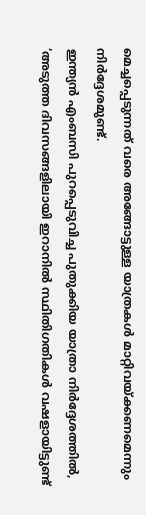മെച്ചപ്പെടുന്നത് വരെ അങ്ങോട്ടുള്ള യാത്രകൾ മാറ്റിവയ്ക്കണമെന്നും നിർദ്ദേശമുണ്ട്.
ഇന്ത്യൻ എംബസി പുറപ്പെടുവിച്ച പുതുക്കിയ യാത്രാ നിർദ്ദേശത്തിൽ, ‘അടുത്ത ദിവസങ്ങളിലായി ഇറാനിൽ സ്ഥിതിഗതികൾ വഷളായിട്ടുണ്ട്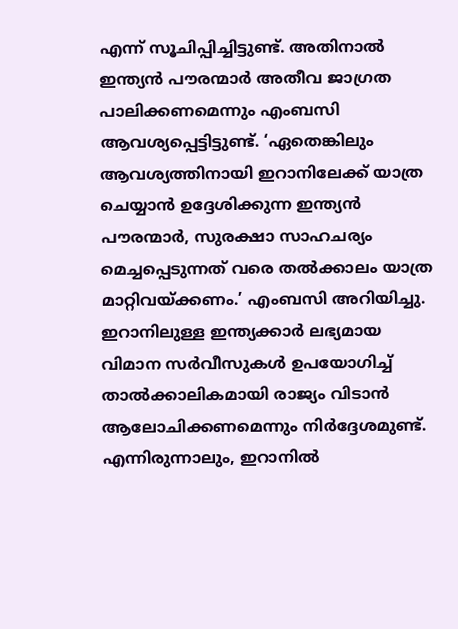എന്ന് സൂചിപ്പിച്ചിട്ടുണ്ട്. അതിനാൽ ഇന്ത്യൻ പൗരന്മാർ അതീവ ജാഗ്രത പാലിക്കണമെന്നും എംബസി ആവശ്യപ്പെട്ടിട്ടുണ്ട്. ‘ഏതെങ്കിലും ആവശ്യത്തിനായി ഇറാനിലേക്ക് യാത്ര ചെയ്യാൻ ഉദ്ദേശിക്കുന്ന ഇന്ത്യൻ പൗരന്മാർ, സുരക്ഷാ സാഹചര്യം മെച്ചപ്പെടുന്നത് വരെ തൽക്കാലം യാത്ര മാറ്റിവയ്ക്കണം.’ എംബസി അറിയിച്ചു.
ഇറാനിലുള്ള ഇന്ത്യക്കാർ ലഭ്യമായ വിമാന സർവീസുകൾ ഉപയോഗിച്ച് താൽക്കാലികമായി രാജ്യം വിടാൻ ആലോചിക്കണമെന്നും നിർദ്ദേശമുണ്ട്. എന്നിരുന്നാലും, ഇറാനിൽ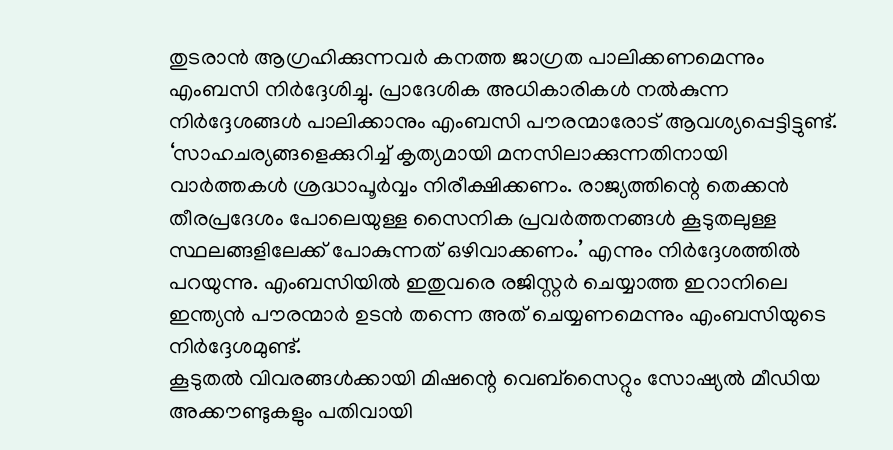തുടരാൻ ആഗ്രഹിക്കുന്നവർ കനത്ത ജാഗ്രത പാലിക്കണമെന്നും എംബസി നിർദ്ദേശിച്ചു. പ്രാദേശിക അധികാരികൾ നൽകുന്ന നിർദ്ദേശങ്ങൾ പാലിക്കാനും എംബസി പൗരന്മാരോട് ആവശ്യപ്പെട്ടിട്ടുണ്ട്.
‘സാഹചര്യങ്ങളെക്കുറിച്ച് കൃത്യമായി മനസിലാക്കുന്നതിനായി വാർത്തകൾ ശ്രദ്ധാപൂർവ്വം നിരീക്ഷിക്കണം. രാജ്യത്തിന്റെ തെക്കൻ തീരപ്രദേശം പോലെയുള്ള സൈനിക പ്രവർത്തനങ്ങൾ കൂടുതലുള്ള സ്ഥലങ്ങളിലേക്ക് പോകുന്നത് ഒഴിവാക്കണം.’ എന്നും നിർദ്ദേശത്തിൽ പറയുന്നു. എംബസിയിൽ ഇതുവരെ രജിസ്റ്റർ ചെയ്യാത്ത ഇറാനിലെ ഇന്ത്യൻ പൗരന്മാർ ഉടൻ തന്നെ അത് ചെയ്യണമെന്നും എംബസിയുടെ നിർദ്ദേശമുണ്ട്.
കൂടുതൽ വിവരങ്ങൾക്കായി മിഷന്റെ വെബ്സൈറ്റും സോഷ്യൽ മീഡിയ അക്കൗണ്ടുകളും പതിവായി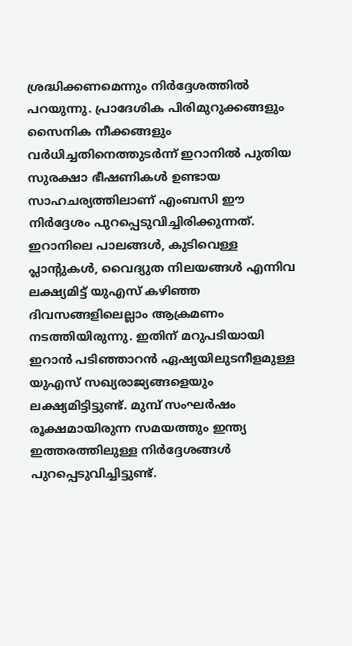ശ്രദ്ധിക്കണമെന്നും നിർദ്ദേശത്തിൽ പറയുന്നു. പ്രാദേശിക പിരിമുറുക്കങ്ങളും സൈനിക നീക്കങ്ങളും വർധിച്ചതിനെത്തുടർന്ന് ഇറാനിൽ പുതിയ സുരക്ഷാ ഭീഷണികൾ ഉണ്ടായ സാഹചര്യത്തിലാണ് എംബസി ഈ നിർദ്ദേശം പുറപ്പെടുവിച്ചിരിക്കുന്നത്.
ഇറാനിലെ പാലങ്ങൾ, കുടിവെള്ള പ്ലാന്റുകൾ, വൈദ്യുത നിലയങ്ങൾ എന്നിവ ലക്ഷ്യമിട്ട് യുഎസ് കഴിഞ്ഞ ദിവസങ്ങളിലെല്ലാം ആക്രമണം നടത്തിയിരുന്നു. ഇതിന് മറുപടിയായി ഇറാൻ പടിഞ്ഞാറൻ ഏഷ്യയിലുടനീളമുള്ള യുഎസ് സഖ്യരാജ്യങ്ങളെയും ലക്ഷ്യമിട്ടിട്ടുണ്ട്. മുമ്പ് സംഘർഷം രൂക്ഷമായിരുന്ന സമയത്തും ഇന്ത്യ ഇത്തരത്തിലുള്ള നിർദ്ദേശങ്ങൾ പുറപ്പെടുവിച്ചിട്ടുണ്ട്.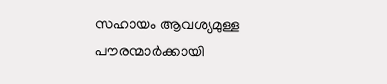സഹായം ആവശ്യമുള്ള പൗരന്മാർക്കായി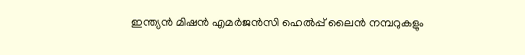ഇന്ത്യൻ മിഷൻ എമർജൻസി ഹെൽപ്പ് ലൈൻ നമ്പറുകളും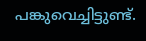പങ്കുവെച്ചിട്ടുണ്ട്.